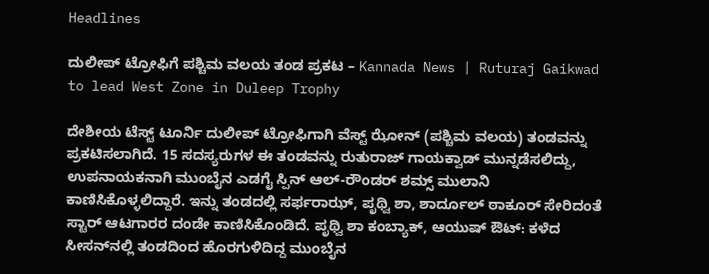Headlines

ದುಲೀಪ್ ಟ್ರೋಫಿಗೆ ಪಶ್ಚಿಮ ವಲಯ ತಂಡ ಪ್ರಕಟ – Kannada News | Ruturaj Gaikwad to lead West Zone in Duleep Trophy

ದೇಶೀಯ ಟೆಸ್ಟ್ ಟೂರ್ನಿ ದುಲೀಪ್ ಟ್ರೋಫಿಗಾಗಿ ವೆಸ್ಟ್ ಝೋನ್ (ಪಶ್ಚಿಮ ವಲಯ) ತಂಡವನ್ನು ಪ್ರಕಟಿಸಲಾಗಿದೆ. 15 ಸದಸ್ಯರುಗಳ ಈ ತಂಡವನ್ನು ರುತುರಾಜ್ ಗಾಯಕ್ವಾಡ್ ಮುನ್ನಡೆಸಲಿದ್ದು, ಉಪನಾಯಕನಾಗಿ ಮುಂಬೈನ ಎಡಗೈ ಸ್ಪಿನ್ ಆಲ್-ರೌಂಡರ್ ಶಮ್ಸ್ ಮುಲಾನಿ ಕಾಣಿಸಿಕೊಳ್ಳಲಿದ್ದಾರೆ. ಇನ್ನು ತಂಡದಲ್ಲಿ ಸರ್ಫರಾಝ್, ಪೃಥ್ವಿ ಶಾ, ಶಾರ್ದೂಲ್ ಠಾಕೂರ್ ಸೇರಿದಂತೆ ಸ್ಟಾರ್ ಆಟಗಾರರ ದಂಡೇ ಕಾಣಿಸಿಕೊಂಡಿದೆ. ಪೃಥ್ವಿ ಶಾ ಕಂಬ್ಯಾಕ್, ಆಯುಷ್ ಔಟ್: ಕಳೆದ ಸೀಸನ್‌ನಲ್ಲಿ ತಂಡದಿಂದ ಹೊರಗುಳಿದಿದ್ದ ಮುಂಬೈನ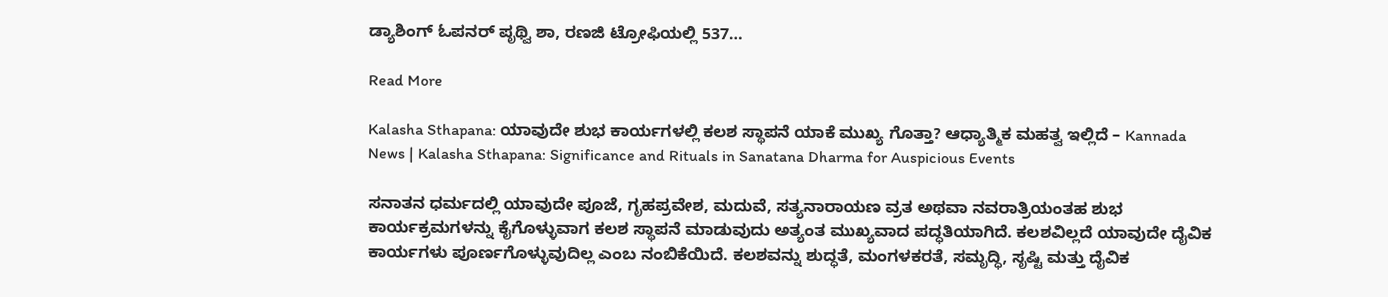ಡ್ಯಾಶಿಂಗ್ ಓಪನರ್ ಪೃಥ್ವಿ ಶಾ, ರಣಜಿ ಟ್ರೋಫಿಯಲ್ಲಿ 537…

Read More

Kalasha Sthapana: ಯಾವುದೇ ಶುಭ ಕಾರ್ಯಗಳಲ್ಲಿ ಕಲಶ ಸ್ಥಾಪನೆ ಯಾಕೆ ಮುಖ್ಯ ಗೊತ್ತಾ? ಆಧ್ಯಾತ್ಮಿಕ ಮಹತ್ವ ಇಲ್ಲಿದೆ – Kannada News | Kalasha Sthapana: Significance and Rituals in Sanatana Dharma for Auspicious Events

ಸನಾತನ ಧರ್ಮದಲ್ಲಿ ಯಾವುದೇ ಪೂಜೆ, ಗೃಹಪ್ರವೇಶ, ಮದುವೆ, ಸತ್ಯನಾರಾಯಣ ವ್ರತ ಅಥವಾ ನವರಾತ್ರಿಯಂತಹ ಶುಭ ಕಾರ್ಯಕ್ರಮಗಳನ್ನು ಕೈಗೊಳ್ಳುವಾಗ ಕಲಶ ಸ್ಥಾಪನೆ ಮಾಡುವುದು ಅತ್ಯಂತ ಮುಖ್ಯವಾದ ಪದ್ಧತಿಯಾಗಿದೆ. ಕಲಶವಿಲ್ಲದೆ ಯಾವುದೇ ದೈವಿಕ ಕಾರ್ಯಗಳು ಪೂರ್ಣಗೊಳ್ಳುವುದಿಲ್ಲ ಎಂಬ ನಂಬಿಕೆಯಿದೆ. ಕಲಶವನ್ನು ಶುದ್ಧತೆ, ಮಂಗಳಕರತೆ, ಸಮೃದ್ಧಿ, ಸೃಷ್ಟಿ ಮತ್ತು ದೈವಿಕ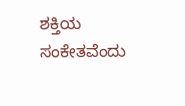ಶಕ್ತಿಯ ಸಂಕೇತವೆಂದು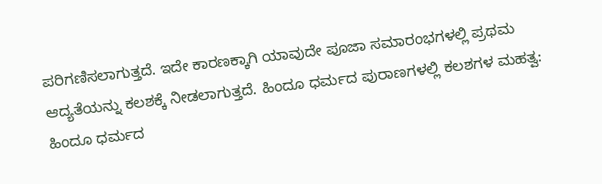ಪರಿಗಣಿಸಲಾಗುತ್ತದೆ. ಇದೇ ಕಾರಣಕ್ಕಾಗಿ ಯಾವುದೇ ಪೂಜಾ ಸಮಾರಂಭಗಳಲ್ಲಿ ಪ್ರಥಮ ಆದ್ಯತೆಯನ್ನು ಕಲಶಕ್ಕೆ ನೀಡಲಾಗುತ್ತದೆ. ಹಿಂದೂ ಧರ್ಮದ ಪುರಾಣಗಳಲ್ಲಿ ಕಲಶಗಳ ಮಹತ್ವ: ಹಿಂದೂ ಧರ್ಮದ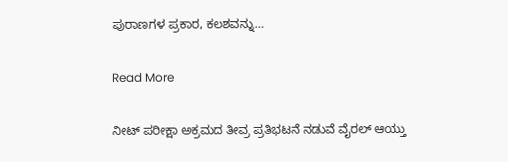ಪುರಾಣಗಳ ಪ್ರಕಾರ, ಕಲಶವನ್ನು…

Read More

ನೀಟ್ ಪರೀಕ್ಷಾ ಅಕ್ರಮದ ತೀವ್ರ ಪ್ರತಿಭಟನೆ ನಡುವೆ ವೈರಲ್ ಆಯ್ತು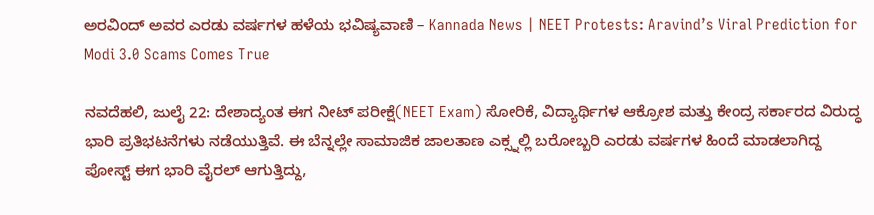ಅರವಿಂದ್ ಅವರ ಎರಡು ವರ್ಷಗಳ ಹಳೆಯ ಭವಿಷ್ಯವಾಣಿ – Kannada News | NEET Protests: Aravind’s Viral Prediction for Modi 3.0 Scams Comes True

ನವದೆಹಲಿ, ಜುಲೈ 22: ದೇಶಾದ್ಯಂತ ಈಗ ನೀಟ್ ಪರೀಕ್ಷೆ(NEET Exam) ಸೋರಿಕೆ, ವಿದ್ಯಾರ್ಥಿಗಳ ಆಕ್ರೋಶ ಮತ್ತು ಕೇಂದ್ರ ಸರ್ಕಾರದ ವಿರುದ್ಧ ಭಾರಿ ಪ್ರತಿಭಟನೆಗಳು ನಡೆಯುತ್ತಿವೆ. ಈ ಬೆನ್ನಲ್ಲೇ ಸಾಮಾಜಿಕ ಜಾಲತಾಣ ಎಕ್ಸ್ನಲ್ಲಿ ಬರೋಬ್ಬರಿ ಎರಡು ವರ್ಷಗಳ ಹಿಂದೆ ಮಾಡಲಾಗಿದ್ದ ಪೋಸ್ಟ್ ಈಗ ಭಾರಿ ವೈರಲ್ ಆಗುತ್ತಿದ್ದು,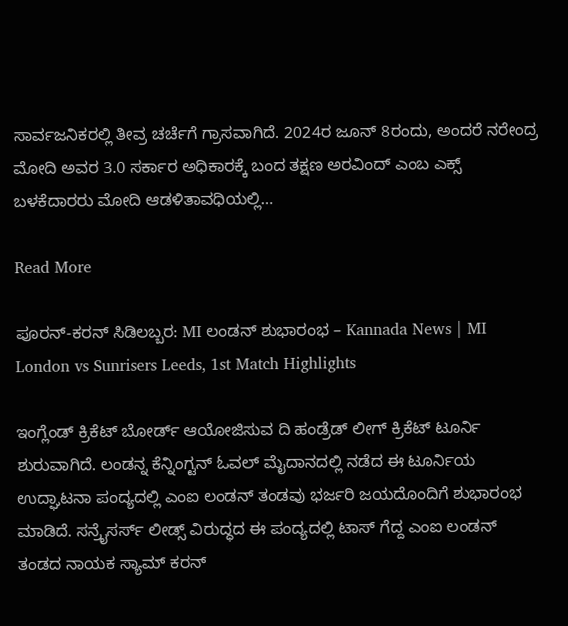ಸಾರ್ವಜನಿಕರಲ್ಲಿ ತೀವ್ರ ಚರ್ಚೆಗೆ ಗ್ರಾಸವಾಗಿದೆ. 2024ರ ಜೂನ್ 8ರಂದು, ಅಂದರೆ ನರೇಂದ್ರ ಮೋದಿ ಅವರ 3.0 ಸರ್ಕಾರ ಅಧಿಕಾರಕ್ಕೆ ಬಂದ ತಕ್ಷಣ ಅರವಿಂದ್ ಎಂಬ ಎಕ್ಸ್ ಬಳಕೆದಾರರು ಮೋದಿ ಆಡಳಿತಾವಧಿಯಲ್ಲಿ…

Read More

ಪೂರನ್-ಕರನ್ ಸಿಡಿಲಬ್ಬರ: MI ಲಂಡನ್ ಶುಭಾರಂಭ – Kannada News | MI London vs Sunrisers Leeds, 1st Match Highlights

ಇಂಗ್ಲೆಂಡ್ ಕ್ರಿಕೆಟ್ ಬೋರ್ಡ್ ಆಯೋಜಿಸುವ ದಿ ಹಂಡ್ರೆಡ್ ಲೀಗ್ ಕ್ರಿಕೆಟ್ ಟೂರ್ನಿ ಶುರುವಾಗಿದೆ. ಲಂಡನ್ನ ಕೆನ್ನಿಂಗ್ಟನ್ ಓವಲ್ ಮೈದಾನದಲ್ಲಿ ನಡೆದ ಈ ಟೂರ್ನಿಯ ಉದ್ಘಾಟನಾ ಪಂದ್ಯದಲ್ಲಿ ಎಂಐ ಲಂಡನ್ ತಂಡವು ಭರ್ಜರಿ ಜಯದೊಂದಿಗೆ ಶುಭಾರಂಭ ಮಾಡಿದೆ. ಸನ್ರೈಸರ್ಸ್ ಲೀಡ್ಸ್ ವಿರುದ್ಧದ ಈ ಪಂದ್ಯದಲ್ಲಿ ಟಾಸ್ ಗೆದ್ದ ಎಂಐ ಲಂಡನ್ ತಂಡದ ನಾಯಕ ಸ್ಯಾಮ್ ಕರನ್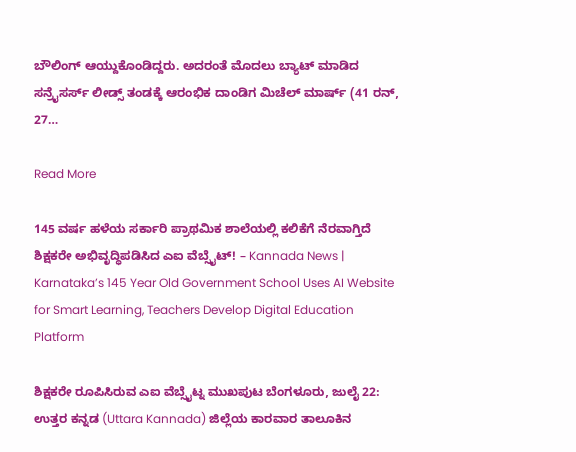ಬೌಲಿಂಗ್ ಆಯ್ದುಕೊಂಡಿದ್ದರು. ಅದರಂತೆ ಮೊದಲು ಬ್ಯಾಟ್ ಮಾಡಿದ ಸನ್ರೈಸರ್ಸ್ ಲೀಡ್ಸ್ ತಂಡಕ್ಕೆ ಆರಂಭಿಕ ದಾಂಡಿಗ ಮಿಚೆಲ್ ಮಾರ್ಷ್ (41 ರನ್, 27…

Read More

145 ವರ್ಷ ಹಳೆಯ ಸರ್ಕಾರಿ ಪ್ರಾಥಮಿಕ ಶಾಲೆಯಲ್ಲಿ ಕಲಿಕೆಗೆ ನೆರವಾಗ್ತಿದೆ ಶಿಕ್ಷಕರೇ ಅಭಿವೃದ್ಧಿಪಡಿಸಿದ ಎಐ ವೆಬ್ಸೈಟ್! – Kannada News | Karnataka’s 145 Year Old Government School Uses AI Website for Smart Learning, Teachers Develop Digital Education Platform

ಶಿಕ್ಷಕರೇ ರೂಪಿಸಿರುವ ಎಐ ವೆಬ್ಸೈಟ್ನ ಮುಖಪುಟ ಬೆಂಗಳೂರು, ಜುಲೈ 22: ಉತ್ತರ ಕನ್ನಡ (Uttara Kannada) ಜಿಲ್ಲೆಯ ಕಾರವಾರ ತಾಲೂಕಿನ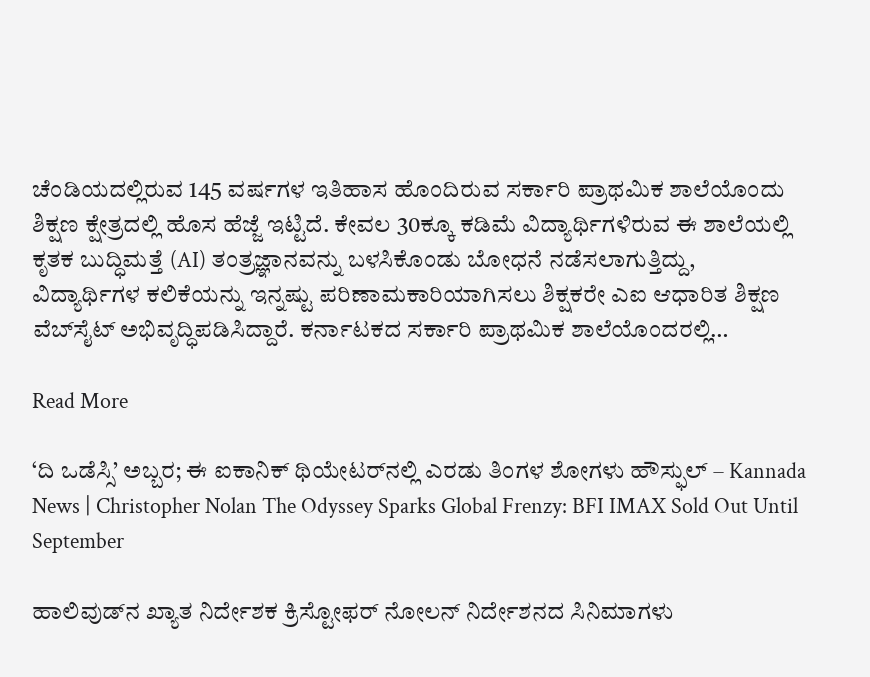ಚೆಂಡಿಯದಲ್ಲಿರುವ 145 ವರ್ಷಗಳ ಇತಿಹಾಸ ಹೊಂದಿರುವ ಸರ್ಕಾರಿ ಪ್ರಾಥಮಿಕ ಶಾಲೆಯೊಂದು ಶಿಕ್ಷಣ ಕ್ಷೇತ್ರದಲ್ಲಿ ಹೊಸ ಹೆಜ್ಜೆ ಇಟ್ಟಿದೆ. ಕೇವಲ 30ಕ್ಕೂ ಕಡಿಮೆ ವಿದ್ಯಾರ್ಥಿಗಳಿರುವ ಈ ಶಾಲೆಯಲ್ಲಿ ಕೃತಕ ಬುದ್ಧಿಮತ್ತೆ (AI) ತಂತ್ರಜ್ಞಾನವನ್ನು ಬಳಸಿಕೊಂಡು ಬೋಧನೆ ನಡೆಸಲಾಗುತ್ತಿದ್ದು, ವಿದ್ಯಾರ್ಥಿಗಳ ಕಲಿಕೆಯನ್ನು ಇನ್ನಷ್ಟು ಪರಿಣಾಮಕಾರಿಯಾಗಿಸಲು ಶಿಕ್ಷಕರೇ ಎಐ ಆಧಾರಿತ ಶಿಕ್ಷಣ ವೆಬ್‌ಸೈಟ್ ಅಭಿವೃದ್ಧಿಪಡಿಸಿದ್ದಾರೆ. ಕರ್ನಾಟಕದ ಸರ್ಕಾರಿ ಪ್ರಾಥಮಿಕ ಶಾಲೆಯೊಂದರಲ್ಲಿ…

Read More

‘ದಿ ಒಡೆಸ್ಸಿ’ ಅಬ್ಬರ; ಈ ಐಕಾನಿಕ್ ಥಿಯೇಟರ್‌ನಲ್ಲಿ ಎರಡು ತಿಂಗಳ ಶೋಗಳು ಹೌಸ್ಫುಲ್ – Kannada News | Christopher Nolan The Odyssey Sparks Global Frenzy: BFI IMAX Sold Out Until September

ಹಾಲಿವುಡ್‌ನ ಖ್ಯಾತ ನಿರ್ದೇಶಕ ಕ್ರಿಸ್ಟೋಫರ್ ನೋಲನ್ ನಿರ್ದೇಶನದ ಸಿನಿಮಾಗಳು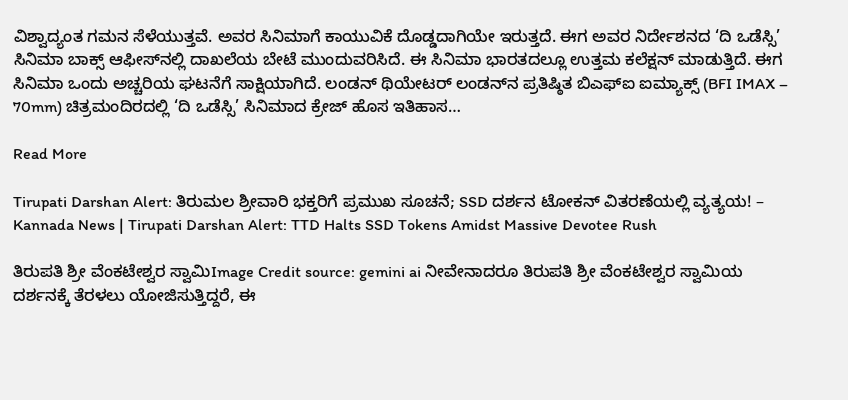ವಿಶ್ವಾದ್ಯಂತ ಗಮನ ಸೆಳೆಯುತ್ತವೆ. ಅವರ ಸಿನಿಮಾಗೆ ಕಾಯುವಿಕೆ ದೊಡ್ಡದಾಗಿಯೇ ಇರುತ್ತದೆ. ಈಗ ಅವರ ನಿರ್ದೇಶನದ ‘ದಿ ಒಡೆಸ್ಸಿ’ ಸಿನಿಮಾ ಬಾಕ್ಸ್ ಆಫೀಸ್‌ನಲ್ಲಿ ದಾಖಲೆಯ ಬೇಟೆ ಮುಂದುವರಿಸಿದೆ. ಈ ಸಿನಿಮಾ ಭಾರತದಲ್ಲೂ ಉತ್ತಮ ಕಲೆಕ್ಷನ್ ಮಾಡುತ್ತಿದೆ. ಈಗ ಸಿನಿಮಾ ಒಂದು ಅಚ್ಚರಿಯ ಘಟನೆಗೆ ಸಾಕ್ಷಿಯಾಗಿದೆ. ಲಂಡನ್ ಥಿಯೇಟರ್ ಲಂಡನ್‌ನ ಪ್ರತಿಷ್ಠಿತ ಬಿಎಫ್‌ಐ ಐಮ್ಯಾಕ್ಸ್ (BFI IMAX – 70mm) ಚಿತ್ರಮಂದಿರದಲ್ಲಿ ‘ದಿ ಒಡೆಸ್ಸಿ’ ಸಿನಿಮಾದ ಕ್ರೇಜ್ ಹೊಸ ಇತಿಹಾಸ…

Read More

Tirupati Darshan Alert: ತಿರುಮಲ ಶ್ರೀವಾರಿ ಭಕ್ತರಿಗೆ ಪ್ರಮುಖ ಸೂಚನೆ; SSD ದರ್ಶನ ಟೋಕನ್ ವಿತರಣೆಯಲ್ಲಿ ವ್ಯತ್ಯಯ! – Kannada News | Tirupati Darshan Alert: TTD Halts SSD Tokens Amidst Massive Devotee Rush

ತಿರುಪತಿ ಶ್ರೀ ವೆಂಕಟೇಶ್ವರ ಸ್ವಾಮಿImage Credit source: gemini ai ನೀವೇನಾದರೂ ತಿರುಪತಿ ಶ್ರೀ ವೆಂಕಟೇಶ್ವರ ಸ್ವಾಮಿಯ ದರ್ಶನಕ್ಕೆ ತೆರಳಲು ಯೋಜಿಸುತ್ತಿದ್ದರೆ, ಈ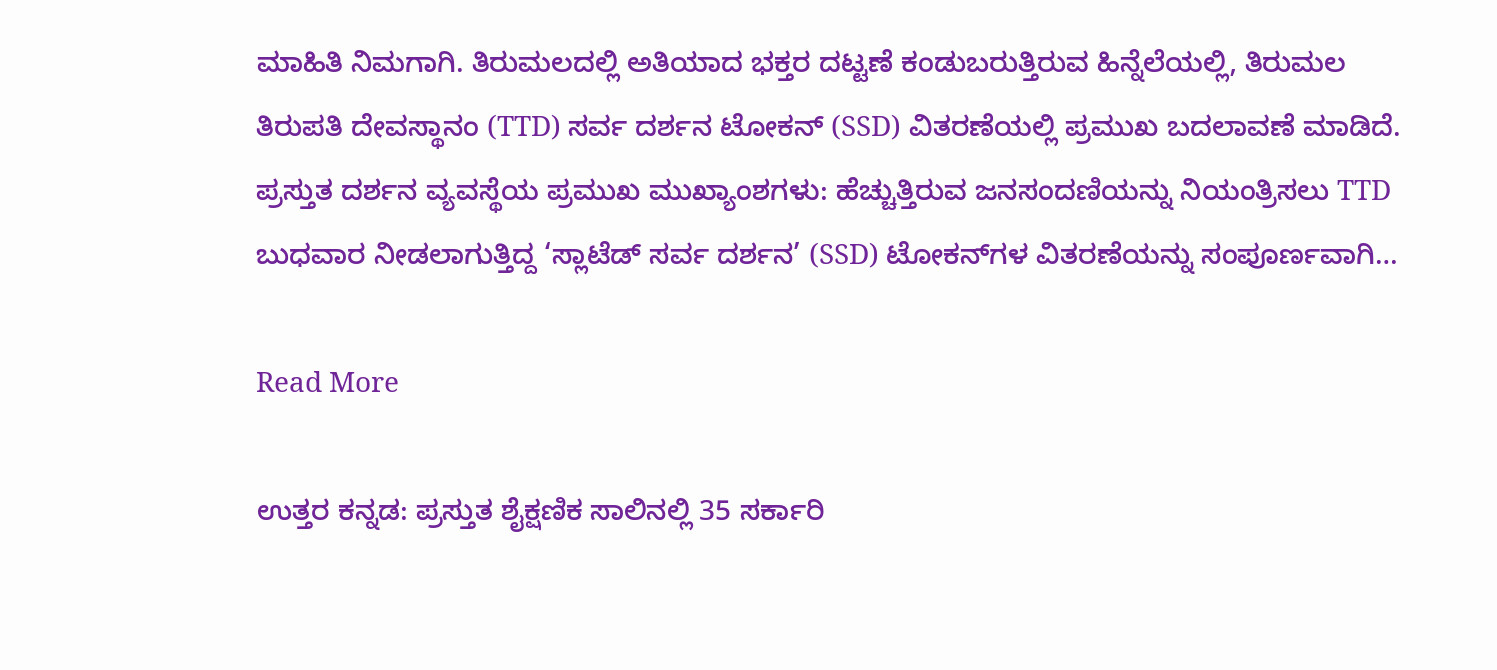ಮಾಹಿತಿ ನಿಮಗಾಗಿ. ತಿರುಮಲದಲ್ಲಿ ಅತಿಯಾದ ಭಕ್ತರ ದಟ್ಟಣೆ ಕಂಡುಬರುತ್ತಿರುವ ಹಿನ್ನೆಲೆಯಲ್ಲಿ, ತಿರುಮಲ ತಿರುಪತಿ ದೇವಸ್ಥಾನಂ (TTD) ಸರ್ವ ದರ್ಶನ ಟೋಕನ್ (SSD) ವಿತರಣೆಯಲ್ಲಿ ಪ್ರಮುಖ ಬದಲಾವಣೆ ಮಾಡಿದೆ. ಪ್ರಸ್ತುತ ದರ್ಶನ ವ್ಯವಸ್ಥೆಯ ಪ್ರಮುಖ ಮುಖ್ಯಾಂಶಗಳು: ಹೆಚ್ಚುತ್ತಿರುವ ಜನಸಂದಣಿಯನ್ನು ನಿಯಂತ್ರಿಸಲು TTD ಬುಧವಾರ ನೀಡಲಾಗುತ್ತಿದ್ದ ‘ಸ್ಲಾಟೆಡ್ ಸರ್ವ ದರ್ಶನ’ (SSD) ಟೋಕನ್‌ಗಳ ವಿತರಣೆಯನ್ನು ಸಂಪೂರ್ಣವಾಗಿ…

Read More

ಉತ್ತರ ಕನ್ನಡ: ಪ್ರಸ್ತುತ ಶೈಕ್ಷಣಿಕ ಸಾಲಿನಲ್ಲಿ 35 ಸರ್ಕಾರಿ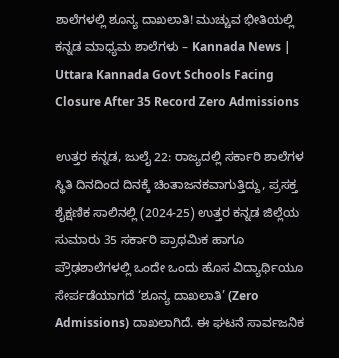ಶಾಲೆಗಳಲ್ಲಿ ಶೂನ್ಯ ದಾಖಲಾತಿ! ಮುಚ್ಚುವ ಭೀತಿಯಲ್ಲಿ ಕನ್ನಡ ಮಾಧ್ಯಮ ಶಾಲೆಗಳು – Kannada News | Uttara Kannada Govt Schools Facing Closure After 35 Record Zero Admissions

ಉತ್ತರ ಕನ್ನಡ, ಜುಲೈ 22: ರಾಜ್ಯದಲ್ಲಿ ಸರ್ಕಾರಿ ಶಾಲೆಗಳ ಸ್ಥಿತಿ ದಿನದಿಂದ ದಿನಕ್ಕೆ ಚಿಂತಾಜನಕವಾಗುತ್ತಿದ್ದು, ಪ್ರಸಕ್ತ ಶೈಕ್ಷಣಿಕ ಸಾಲಿನಲ್ಲಿ (2024-25) ಉತ್ತರ ಕನ್ನಡ ಜಿಲ್ಲೆಯ ಸುಮಾರು 35 ಸರ್ಕಾರಿ ಪ್ರಾಥಮಿಕ ಹಾಗೂ ಪ್ರೌಢಶಾಲೆಗಳಲ್ಲಿ ಒಂದೇ ಒಂದು ಹೊಸ ವಿದ್ಯಾರ್ಥಿಯೂ ಸೇರ್ಪಡೆಯಾಗದೆ ‘ಶೂನ್ಯ ದಾಖಲಾತಿ’ (Zero Admissions) ದಾಖಲಾಗಿದೆ. ಈ ಘಟನೆ ಸಾರ್ವಜನಿಕ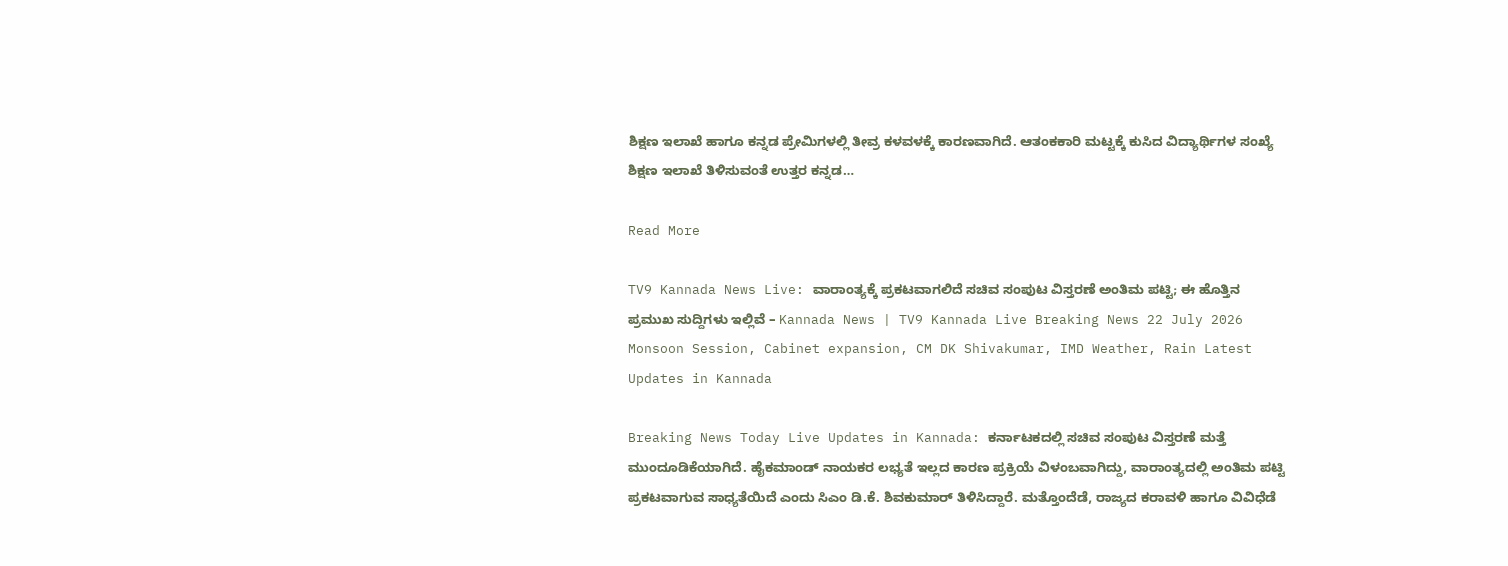ಶಿಕ್ಷಣ ಇಲಾಖೆ ಹಾಗೂ ಕನ್ನಡ ಪ್ರೇಮಿಗಳಲ್ಲಿ ತೀವ್ರ ಕಳವಳಕ್ಕೆ ಕಾರಣವಾಗಿದೆ. ಆತಂಕಕಾರಿ ಮಟ್ಟಕ್ಕೆ ಕುಸಿದ ವಿದ್ಯಾರ್ಥಿಗಳ ಸಂಖ್ಯೆ ಶಿಕ್ಷಣ ಇಲಾಖೆ ತಿಳಿಸುವಂತೆ ಉತ್ತರ ಕನ್ನಡ…

Read More

TV9 Kannada News Live: ವಾರಾಂತ್ಯಕ್ಕೆ ಪ್ರಕಟವಾಗಲಿದೆ ಸಚಿವ ಸಂಪುಟ ವಿಸ್ತರಣೆ ಅಂತಿಮ ಪಟ್ಟಿ; ಈ ಹೊತ್ತಿನ ಪ್ರಮುಖ ಸುದ್ದಿಗಳು ಇಲ್ಲಿವೆ – Kannada News | TV9 Kannada Live Breaking News 22 July 2026 Monsoon Session, Cabinet expansion, CM DK Shivakumar, IMD Weather, Rain Latest Updates in Kannada

Breaking News Today Live Updates in Kannada: ಕರ್ನಾಟಕದಲ್ಲಿ ಸಚಿವ ಸಂಪುಟ ವಿಸ್ತರಣೆ ಮತ್ತೆ ಮುಂದೂಡಿಕೆಯಾಗಿದೆ. ಹೈಕಮಾಂಡ್ ನಾಯಕರ ಲಭ್ಯತೆ ಇಲ್ಲದ ಕಾರಣ ಪ್ರಕ್ರಿಯೆ ವಿಳಂಬವಾಗಿದ್ದು, ವಾರಾಂತ್ಯದಲ್ಲಿ ಅಂತಿಮ ಪಟ್ಟಿ ಪ್ರಕಟವಾಗುವ ಸಾಧ್ಯತೆಯಿದೆ ಎಂದು ಸಿಎಂ ಡಿ.ಕೆ. ಶಿವಕುಮಾರ್ ತಿಳಿಸಿದ್ದಾರೆ. ಮತ್ತೊಂದೆಡೆ, ರಾಜ್ಯದ ಕರಾವಳಿ ಹಾಗೂ ವಿವಿಧೆಡೆ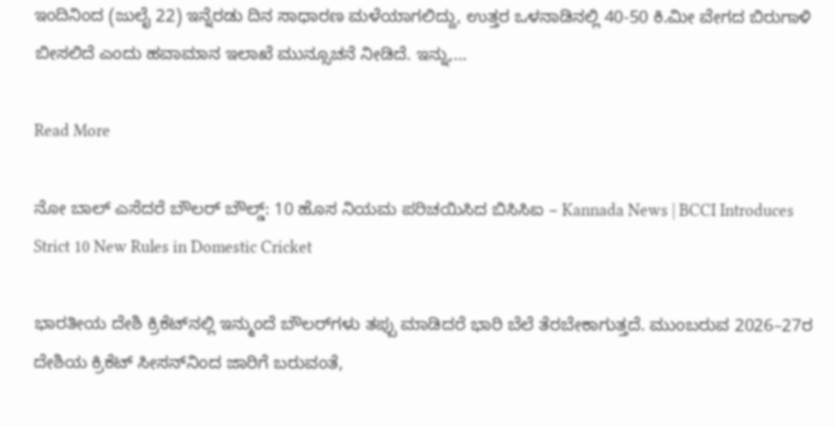ಇಂದಿನಿಂದ (ಜುಲೈ 22) ಇನ್ನೆರಡು ದಿನ ಸಾಧಾರಣ ಮಳೆಯಾಗಲಿದ್ದು, ಉತ್ತರ ಒಳನಾಡಿನಲ್ಲಿ 40-50 ಕಿ.ಮೀ ವೇಗದ ಬಿರುಗಾಳಿ ಬೀಸಲಿದೆ ಎಂದು ಹವಾಮಾನ ಇಲಾಖೆ ಮುನ್ಸೂಚನೆ ನೀಡಿದೆ. ಇನ್ನು,…

Read More

ನೋ ಬಾಲ್ ಎಸೆದರೆ ಬೌಲರ್ ಬೌಲ್ಡ್: 10 ಹೊಸ ನಿಯಮ ಪರಿಚಯಿಸಿದ ಬಿಸಿಸಿಐ – Kannada News | BCCI Introduces Strict 10 New Rules in Domestic Cricket

ಭಾರತೀಯ ದೇಶಿ ಕ್ರಿಕೆಟ್‌ನಲ್ಲಿ ಇನ್ಮುಂದೆ ಬೌಲರ್‌ಗಳು ತಪ್ಪು ಮಾಡಿದರೆ ಭಾರಿ ಬೆಲೆ ತೆರಬೇಕಾಗುತ್ತದೆ. ಮುಂಬರುವ 2026–27ರ ದೇಶಿಯ ಕ್ರಿಕೆಟ್ ಸೀಸನ್‌ನಿಂದ ಜಾರಿಗೆ ಬರುವಂತೆ,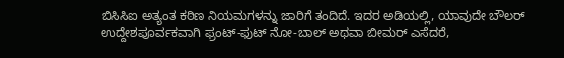ಬಿಸಿಸಿಐ ಅತ್ಯಂತ ಕಠಿಣ ನಿಯಮಗಳನ್ನು ಜಾರಿಗೆ ತಂದಿದೆ. ಇದರ ಅಡಿಯಲ್ಲಿ, ಯಾವುದೇ ಬೌಲರ್ ಉದ್ದೇಶಪೂರ್ವಕವಾಗಿ ಫ್ರಂಟ್-ಫುಟ್ ನೋ-ಬಾಲ್ ಅಥವಾ ಬೀಮರ್ ಎಸೆದರೆ,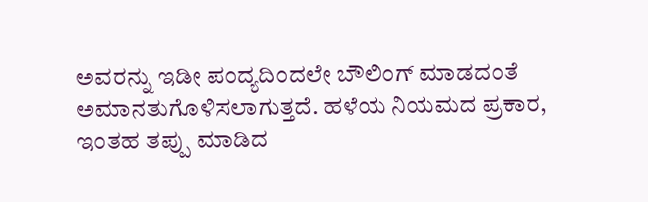ಅವರನ್ನು ಇಡೀ ಪಂದ್ಯದಿಂದಲೇ ಬೌಲಿಂಗ್ ಮಾಡದಂತೆ ಅಮಾನತುಗೊಳಿಸಲಾಗುತ್ತದೆ. ಹಳೆಯ ನಿಯಮದ ಪ್ರಕಾರ, ಇಂತಹ ತಪ್ಪು ಮಾಡಿದ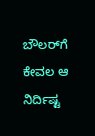ಬೌಲರ್‌ಗೆ ಕೇವಲ ಆ ನಿರ್ದಿಷ್ಟ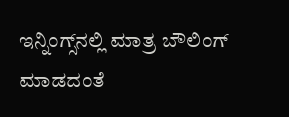ಇನ್ನಿಂಗ್ಸ್‌ನಲ್ಲಿ ಮಾತ್ರ ಬೌಲಿಂಗ್ ಮಾಡದಂತೆ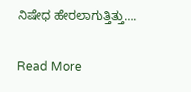ನಿಷೇಧ ಹೇರಲಾಗುತ್ತಿತ್ತು….

Read More